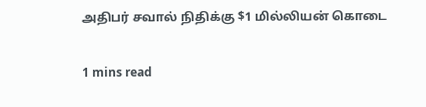அதிபர் சவால் நிதிக்கு $1 மில்லியன் கொடை

1 mins read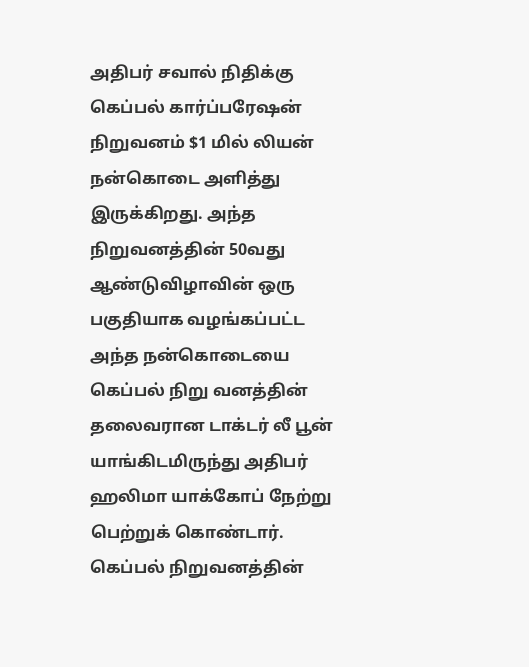அதிபர் சவால் நிதிக்கு கெப்பல் கார்ப்பரேஷன் நிறுவனம் $1 மில் லியன் நன்கொடை அளித்து இருக்கிறது. அந்த நிறுவனத்தின் 50வது ஆண்டுவிழாவின் ஒரு பகுதியாக வழங்கப்பட்ட அந்த நன்கொடையை கெப்பல் நிறு வனத்தின் தலைவரான டாக்டர் லீ பூன் யாங்கிடமிருந்து அதிபர் ஹலிமா யாக்கோப் நேற்று பெற்றுக் கொண்டார். கெப்பல் நிறுவனத்தின்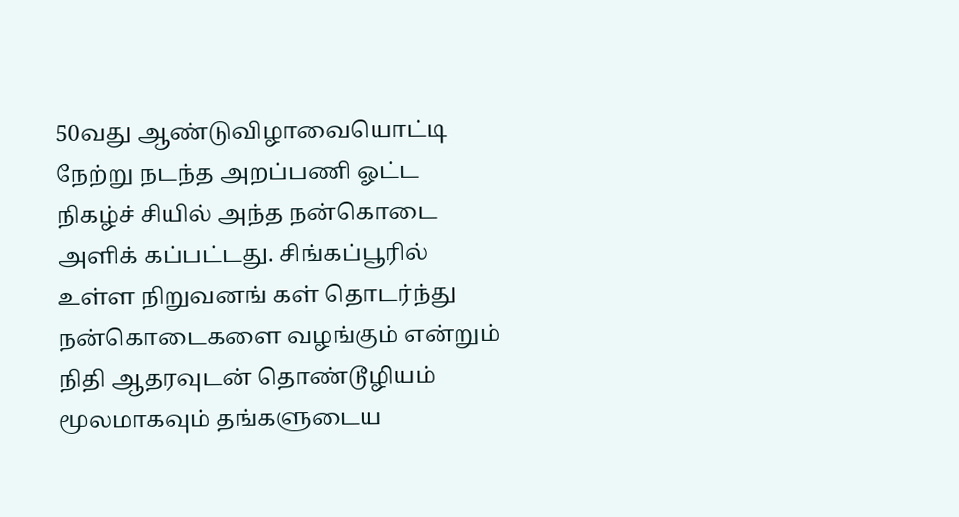50வது ஆண்டுவிழாவையொட்டி நேற்று நடந்த அறப்பணி ஓட்ட நிகழ்ச் சியில் அந்த நன்கொடை அளிக் கப்பட்டது. சிங்கப்பூரில் உள்ள நிறுவனங் கள் தொடர்ந்து நன்கொடைகளை வழங்கும் என்றும் நிதி ஆதரவுடன் தொண்டூழியம் மூலமாகவும் தங்களுடைய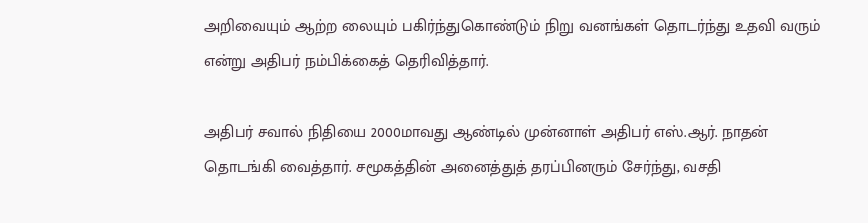அறிவையும் ஆற்ற லையும் பகிர்ந்துகொண்டும் நிறு வனங்கள் தொடர்ந்து உதவி வரும் என்று அதிபர் நம்பிக்கைத் தெரிவித்தார்.

அதிபர் சவால் நிதியை 2000மாவது ஆண்டில் முன்னாள் அதிபர் எஸ்.ஆர். நாதன் தொடங்கி வைத்தார். சமூகத்தின் அனைத்துத் தரப்பினரும் சேர்ந்து, வசதி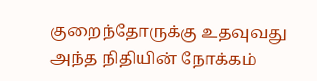குறைந்தோருக்கு உதவுவது அந்த நிதியின் நோக்கம்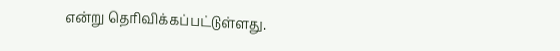என்று தெரிவிக்கப்பட்டுள்ளது.